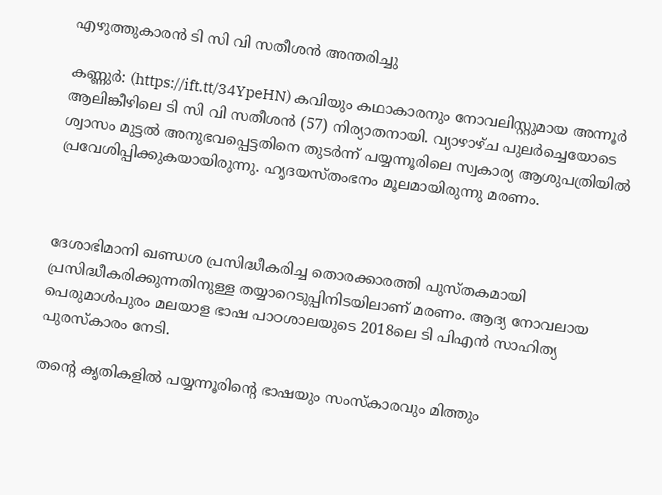എഴുത്തുകാരന്‍ ടി സി വി സതീശന്‍ അന്തരിച്ചു

കണ്ണുര്‍: (https://ift.tt/34YpeHN) കവിയും കഥാകാരനും നോവലിസ്റ്റുമായ അന്നൂര്‍ ആലിങ്കീഴിലെ ടി സി വി സതീശന്‍ (57) നിര്യാതനായി. വ്യാഴാഴ്ച പുലര്‍ച്ചെയോടെ ശ്വാസം മുട്ടല്‍ അനുഭവപ്പെട്ടതിനെ തുടര്‍ന്ന് പയ്യന്നൂരിലെ സ്വകാര്യ ആശുപത്രിയില്‍ പ്രവേശിപ്പിക്കുകയായിരുന്നു. ഹൃദയസ്തംഭനം മൂലമായിരുന്നു മരണം.



ദേശാഭിമാനി ഖണ്ഡശ പ്രസിദ്ധീകരിച്ച തൊരക്കാരത്തി പുസ്തകമായി പ്രസിദ്ധീകരിക്കുന്നതിനുള്ള തയ്യാറെടുപ്പിനിടയിലാണ് മരണം. ആദ്യ നോവലായ പെരുമാള്‍പുരം മലയാള ഭാഷ പാഠശാലയുടെ 2018ലെ ടി പിഎന്‍ സാഹിത്യ പുരസ്‌കാരം നേടി.

തന്റെ കൃതികളില്‍ പയ്യന്നൂരിന്റെ ഭാഷയും സംസ്‌കാരവും മിത്തും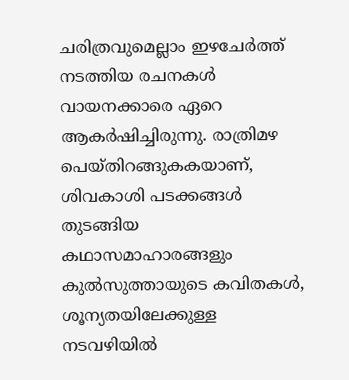ചരിത്രവുമെല്ലാം ഇഴചേര്‍ത്ത് നടത്തിയ രചനകള്‍ വായനക്കാരെ ഏറെ ആകര്‍ഷിച്ചിരുന്നു. രാത്രിമഴ പെയ്തിറങ്ങുകകയാണ്, ശിവകാശി പടക്കങ്ങള്‍ തുടങ്ങിയ കഥാസമാഹാരങ്ങളും കുല്‍സുത്തായുടെ കവിതകള്‍, ശൂന്യതയിലേക്കുള്ള നടവഴിയില്‍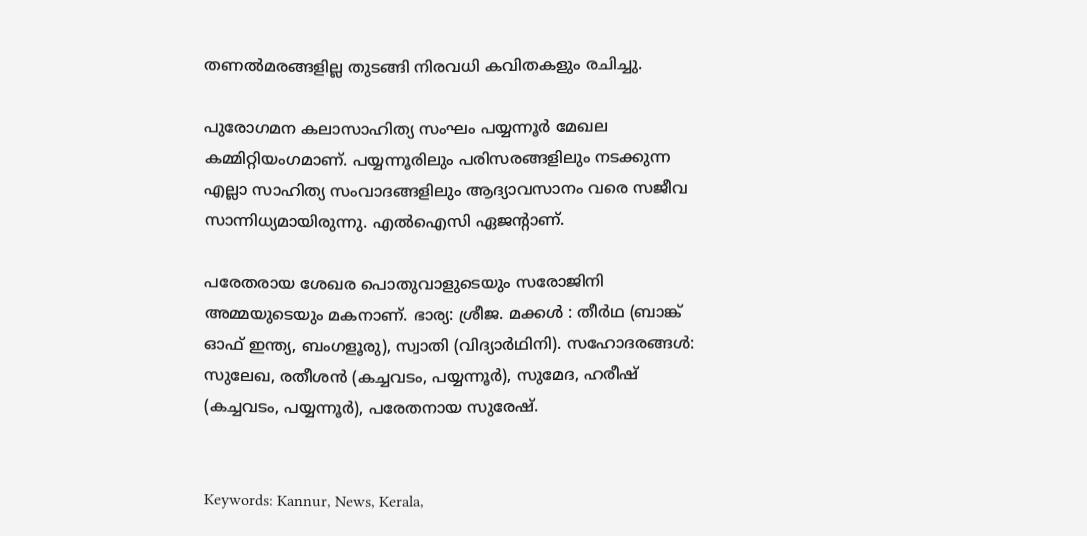തണല്‍മരങ്ങളില്ല തുടങ്ങി നിരവധി കവിതകളും രചിച്ചു.

പുരോഗമന കലാസാഹിത്യ സംഘം പയ്യന്നൂര്‍ മേഖല കമ്മിറ്റിയംഗമാണ്. പയ്യന്നൂരിലും പരിസരങ്ങളിലും നടക്കുന്ന എല്ലാ സാഹിത്യ സംവാദങ്ങളിലും ആദ്യാവസാനം വരെ സജീവ സാന്നിധ്യമായിരുന്നു. എല്‍ഐസി ഏജന്റാണ്.

പരേതരായ ശേഖര പൊതുവാളുടെയും സരോജിനി അമ്മയുടെയും മകനാണ്. ഭാര്യ: ശ്രീജ. മക്കള്‍ : തീര്‍ഥ (ബാങ്ക് ഓഫ് ഇന്ത്യ, ബംഗളൂരു), സ്വാതി (വിദ്യാര്‍ഥിനി). സഹോദരങ്ങള്‍: സുലേഖ, രതീശന്‍ (കച്ചവടം, പയ്യന്നൂര്‍), സുമേദ, ഹരീഷ് (കച്ചവടം, പയ്യന്നൂര്‍), പരേതനായ സുരേഷ്.


Keywords: Kannur, News, Kerala,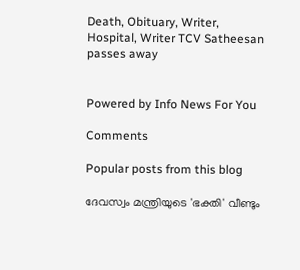Death, Obituary, Writer, Hospital, Writer TCV Satheesan passes away


Powered by Info News For You

Comments

Popular posts from this blog

ദേവസ്വം മന്ത്രിയുടെ 'ഭക്തി' വീണ്ടും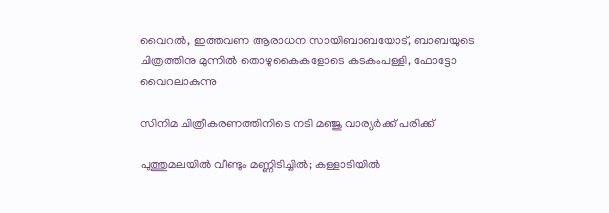വൈറല്‍, ഇത്തവണ ആരാധന സായിബാബയോട്, ബാബയുടെ ചിത്രത്തിനു മുന്നില്‍ തൊഴുകൈകളോടെ കടകംപള്ളി, ഫോട്ടോ വൈറലാകുന്നു

സിനിമ ചിത്രീകരണത്തിനിടെ നടി മഞ്ജു വാര്യര്‍ക്ക് പരിക്ക്

പുത്തുമലയില്‍ വീണ്ടും മണ്ണിടിച്ചില്‍; കള്ളാടിയില്‍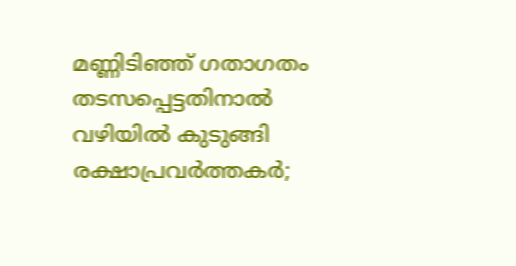മണ്ണിടിഞ്ഞ് ഗതാഗതം തടസപ്പെട്ടതിനാല്‍ വഴിയില്‍ കുടുങ്ങി രക്ഷാപ്രവര്‍ത്തകര്‍;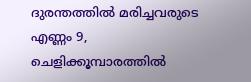ദുരന്തത്തില്‍ മരിച്ചവരുടെ എണ്ണം 9, ചെളിക്കൂമ്പാരത്തില്‍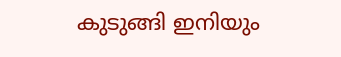കുടുങ്ങി ഇനിയും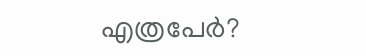എത്രപേര്‍?